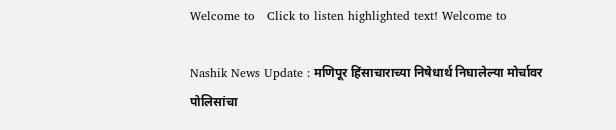Welcome to   Click to listen highlighted text! Welcome to

Nashik News Update : मणिपूर हिंसाचाराच्या निषेधार्थ निघालेल्या मोर्चावर पोलिसांचा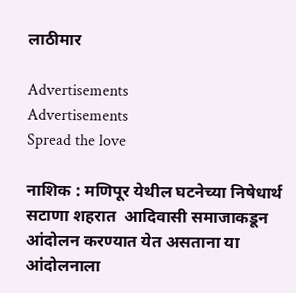लाठीमार

Advertisements
Advertisements
Spread the love

नाशिक : मणिपूर येथील घटनेच्या निषेधार्थ सटाणा शहरात  आदिवासी समाजाकडून आंदोलन करण्यात येत असताना या आंदोलनाला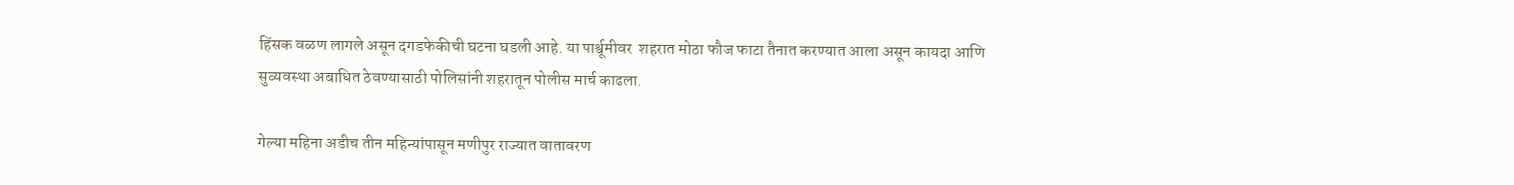हिंसक वळण लागले असून दगडफेकीची घटना घडली आहे. या पार्श्वूमीवर  शहरात मोठा फौज फाटा तैनात करण्यात आला असून कायदा आणि सुव्यवस्था अबाधित ठेवण्यासाठी पोलिसांनी शहरातून पोलीस मार्च काढला.

गेल्या महिना अडीच तीन महिन्यांपासून मणीपुर राज्यात वातावरण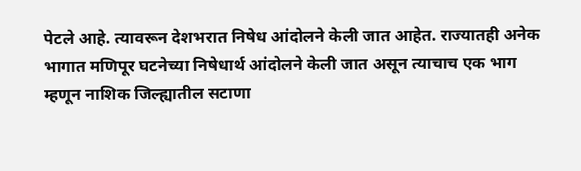पेटले आहे. त्यावरून देशभरात निषेध आंदोलने केली जात आहेत. राज्यातही अनेक भागात मणिपूर घटनेच्या निषेधार्थ आंदोलने केली जात असून त्याचाच एक भाग म्हणून नाशिक जिल्ह्यातील सटाणा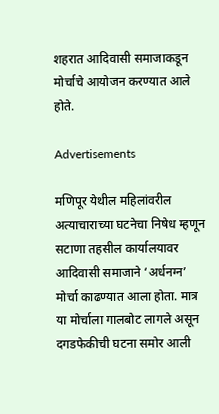शहरात आदिवासी समाजाकडून मोर्चाचे आयोजन करण्यात आले होते.

Advertisements

मणिपूर येथील महिलांवरील अत्याचाराच्या घटनेचा निषेध म्हणून सटाणा तहसील कार्यालयावर आदिवासी समाजाने ‘अर्धनग्न’ मोर्चा काढण्यात आला होता. मात्र या मोर्चाला गालबोट लागले असून दगडफेकीची घटना समोर आली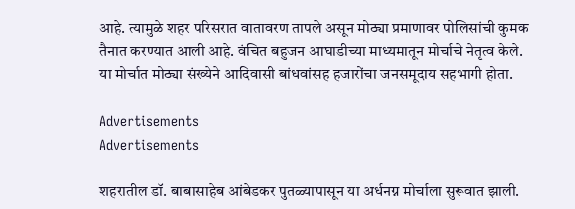आहे. त्यामुळे शहर परिसरात वातावरण तापले असून मोठ्या प्रमाणावर पोलिसांची कुमक तैनात करण्यात आली आहे. वंचित बहुजन आघाडीच्या माध्यमातून मोर्चाचे नेतृत्व केले. या मोर्चात मोठ्या संख्येने आदिवासी बांधवांसह हजारोंचा जनसमूदाय सहभागी होता.

Advertisements
Advertisements

शहरातील डॉ. बाबासाहेब आंबेडकर पुतळ्यापासून या अर्धनग्न मोर्चाला सुरूवात झाली.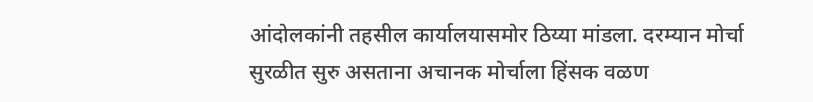आंदोलकांनी तहसील कार्यालयासमोर ठिय्या मांडला. दरम्यान मोर्चा सुरळीत सुरु असताना अचानक मोर्चाला हिंसक वळण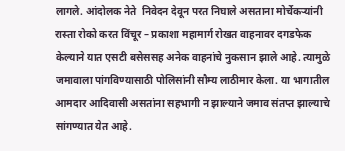लागले. आंदोलक नेते  निवेदन देवून परत निघाले असताना मोर्चेकऱ्यांनी रास्ता रोको करत विंचूर – प्रकाशा महामार्ग रोखत वाहनावर दगडफेक केल्याने यात एसटी बसेससह अनेक वाहनांचे नुकसान झाले आहे. त्यामुळे जमावाला पांगविण्यासाठी पोलिसांनी सौम्य लाठीमार केला. या भागातील आमदार आदिवासी असतांना सहभागी न झाल्याने जमाव संतप्त झाल्याचे सांगण्यात येत आहे.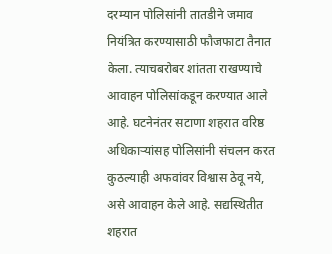दरम्यान पोलिसांनी तातडीने जमाव नियंत्रित करण्यासाठी फौजफाटा तैनात केला. त्याचबरोबर शांतता राखण्याचे आवाहन पोलिसांकडून करण्यात आले आहे. घटनेनंतर सटाणा शहरात वरिष्ठ अधिकाऱ्यांसह पोलिसांनी संचलन करत कुठल्याही अफवांवर विश्वास ठेवू नये, असे आवाहन केले आहे. सद्यस्थितीत शहरात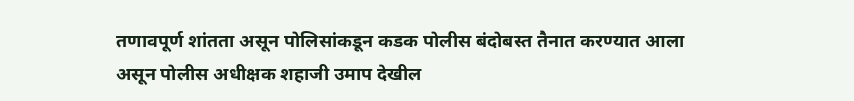तणावपूर्ण शांतता असून पोलिसांकडून कडक पोलीस बंदोबस्त तैनात करण्यात आला असून पोलीस अधीक्षक शहाजी उमाप देखील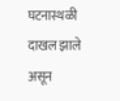घटनास्थळी दाखल झाले असून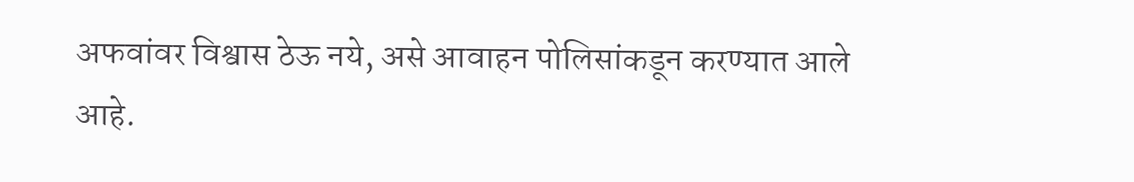अफवांवर विश्वास ठेऊ नये, असे आवाहन पोलिसांकडून करण्यात आले आहे.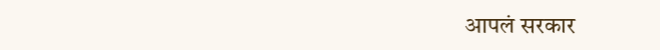आपलं सरकार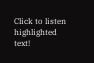Click to listen highlighted text!